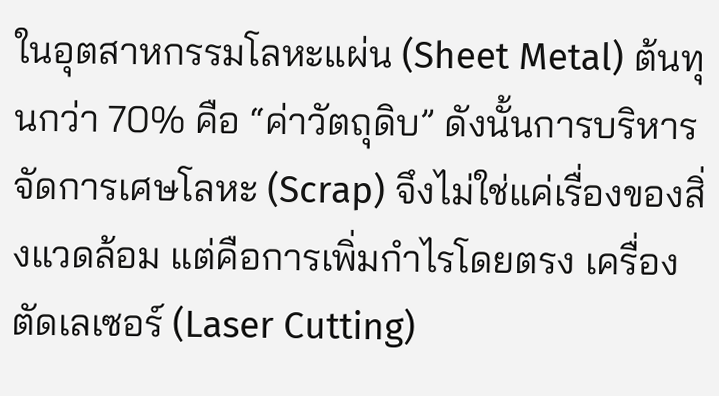ในอุตสาหกรรมโลหะแผ่น (Sheet Metal) ต้นทุนกว่า 70% คือ “ค่าวัตถุดิบ” ดังนั้นการบริหารจัดการเศษโลหะ (Scrap) จึงไม่ใช่แค่เรื่องของสิ่งแวดล้อม แต่คือการเพิ่มกำไรโดยตรง เครื่องตัดเลเซอร์ (Laser Cutting)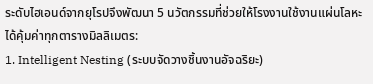ระดับไฮเอนด์จากยุโรปจึงพัฒนา 5 นวัตกรรมที่ช่วยให้โรงงานใช้งานแผ่นโลหะได้คุ้มค่าทุกตารางมิลลิเมตร:
1. Intelligent Nesting (ระบบจัดวางชิ้นงานอัจฉริยะ)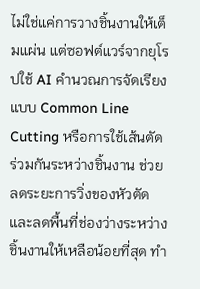ไม่ใช่แค่การวางชิ้นงานให้เต็มแผ่น แต่ซอฟต์แวร์จากยุโรปใช้ AI คำนวณการจัดเรียงแบบ Common Line Cutting หรือการใช้เส้นตัดร่วมกันระหว่างชิ้นงาน ช่วยลดระยะการวิ่งของหัวตัดและลดพื้นที่ช่องว่างระหว่างชิ้นงานให้เหลือน้อยที่สุด ทำ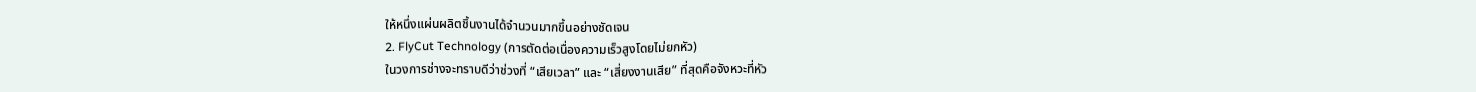ให้หนึ่งแผ่นผลิตชิ้นงานได้จำนวนมากขึ้นอย่างชัดเจน
2. FlyCut Technology (การตัดต่อเนื่องความเร็วสูงโดยไม่ยกหัว)
ในวงการช่างจะทราบดีว่าช่วงที่ “เสียเวลา” และ “เสี่ยงงานเสีย” ที่สุดคือจังหวะที่หัว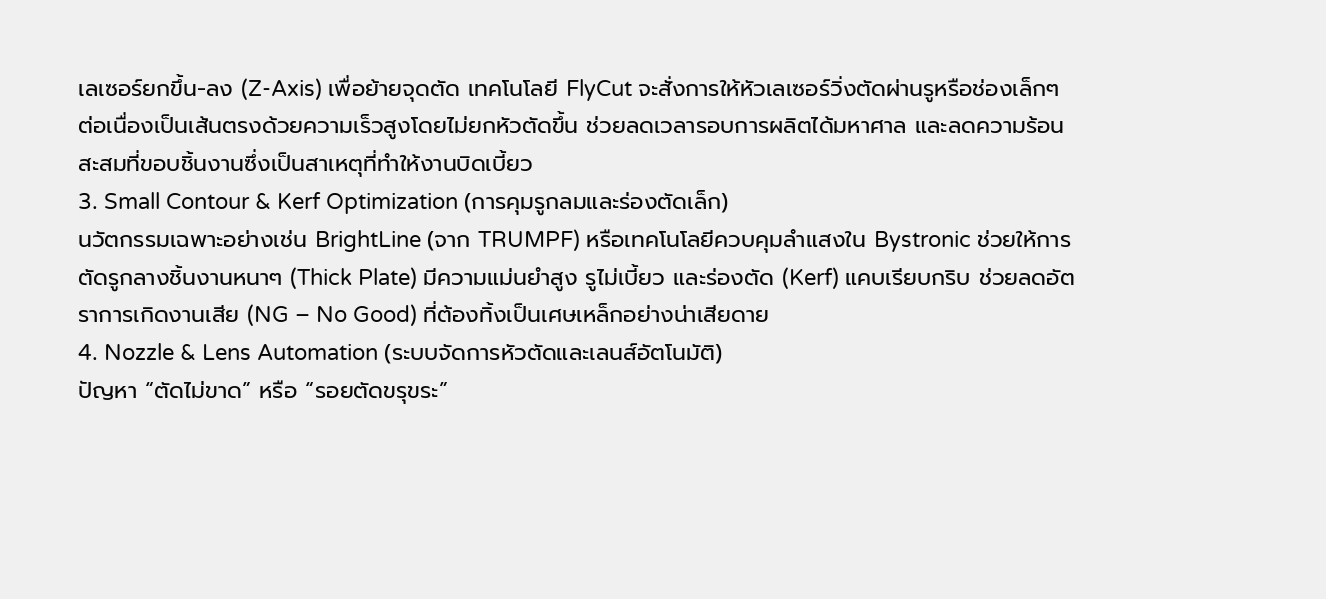เลเซอร์ยกขึ้น-ลง (Z-Axis) เพื่อย้ายจุดตัด เทคโนโลยี FlyCut จะสั่งการให้หัวเลเซอร์วิ่งตัดผ่านรูหรือช่องเล็กๆ ต่อเนื่องเป็นเส้นตรงด้วยความเร็วสูงโดยไม่ยกหัวตัดขึ้น ช่วยลดเวลารอบการผลิตได้มหาศาล และลดความร้อนสะสมที่ขอบชิ้นงานซึ่งเป็นสาเหตุที่ทำให้งานบิดเบี้ยว
3. Small Contour & Kerf Optimization (การคุมรูกลมและร่องตัดเล็ก)
นวัตกรรมเฉพาะอย่างเช่น BrightLine (จาก TRUMPF) หรือเทคโนโลยีควบคุมลำแสงใน Bystronic ช่วยให้การตัดรูกลางชิ้นงานหนาๆ (Thick Plate) มีความแม่นยำสูง รูไม่เบี้ยว และร่องตัด (Kerf) แคบเรียบกริบ ช่วยลดอัตราการเกิดงานเสีย (NG – No Good) ที่ต้องทิ้งเป็นเศษเหล็กอย่างน่าเสียดาย
4. Nozzle & Lens Automation (ระบบจัดการหัวตัดและเลนส์อัตโนมัติ)
ปัญหา “ตัดไม่ขาด” หรือ “รอยตัดขรุขระ”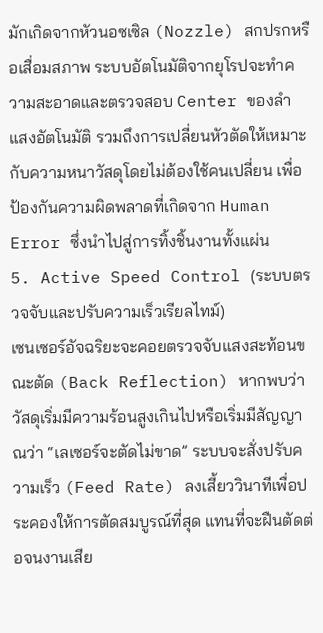มักเกิดจากหัวนอซเซิล (Nozzle) สกปรกหรือเสื่อมสภาพ ระบบอัตโนมัติจากยุโรปจะทำความสะอาดและตรวจสอบ Center ของลำแสงอัตโนมัติ รวมถึงการเปลี่ยนหัวตัดให้เหมาะกับความหนาวัสดุโดยไม่ต้องใช้คนเปลี่ยน เพื่อป้องกันความผิดพลาดที่เกิดจาก Human Error ซึ่งนำไปสู่การทิ้งชิ้นงานทั้งแผ่น
5. Active Speed Control (ระบบตรวจจับและปรับความเร็วเรียลไทม์)
เซนเซอร์อัจฉริยะจะคอยตรวจจับแสงสะท้อนขณะตัด (Back Reflection) หากพบว่าวัสดุเริ่มมีความร้อนสูงเกินไปหรือเริ่มมีสัญญาณว่า “เลเซอร์จะตัดไม่ขาด” ระบบจะสั่งปรับความเร็ว (Feed Rate) ลงเสี้ยววินาทีเพื่อประคองให้การตัดสมบูรณ์ที่สุด แทนที่จะฝืนตัดต่อจนงานเสีย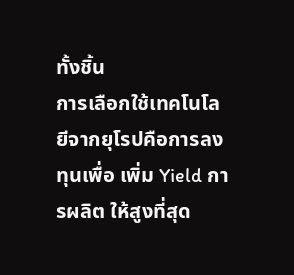ทั้งชิ้น
การเลือกใช้เทคโนโลยีจากยุโรปคือการลงทุนเพื่อ เพิ่ม Yield การผลิต ให้สูงที่สุด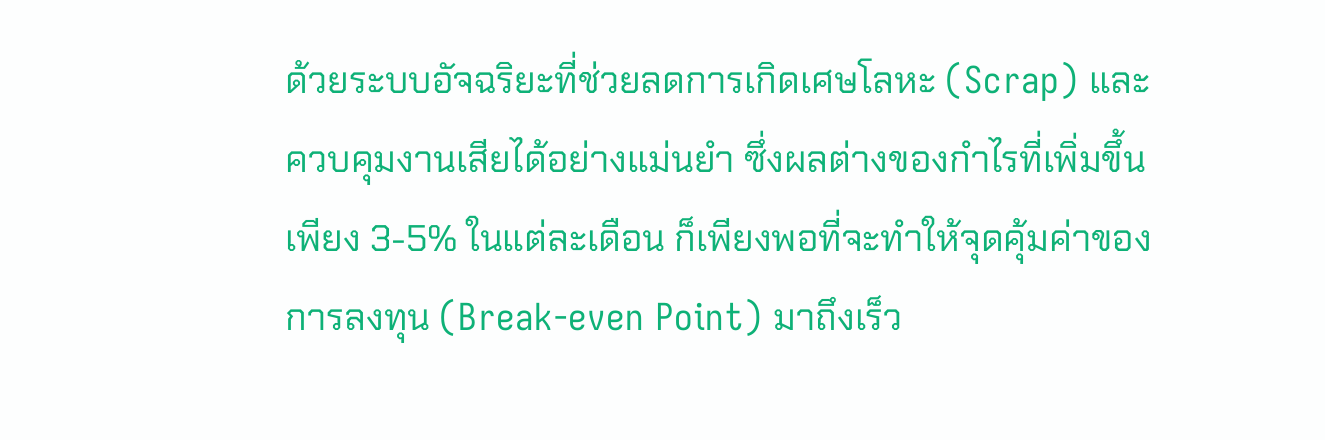ด้วยระบบอัจฉริยะที่ช่วยลดการเกิดเศษโลหะ (Scrap) และควบคุมงานเสียได้อย่างแม่นยำ ซึ่งผลต่างของกำไรที่เพิ่มขึ้นเพียง 3-5% ในแต่ละเดือน ก็เพียงพอที่จะทำให้จุดคุ้มค่าของการลงทุน (Break-even Point) มาถึงเร็ว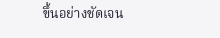ขึ้นอย่างชัดเจน